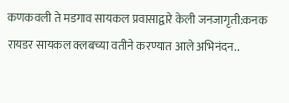कणकवली ते मडगाव सायकल प्रवासाद्वारे केली जनजागृती:कनक रायडर सायकल क्लबच्या वतीने करण्यात आले अभिनंदन..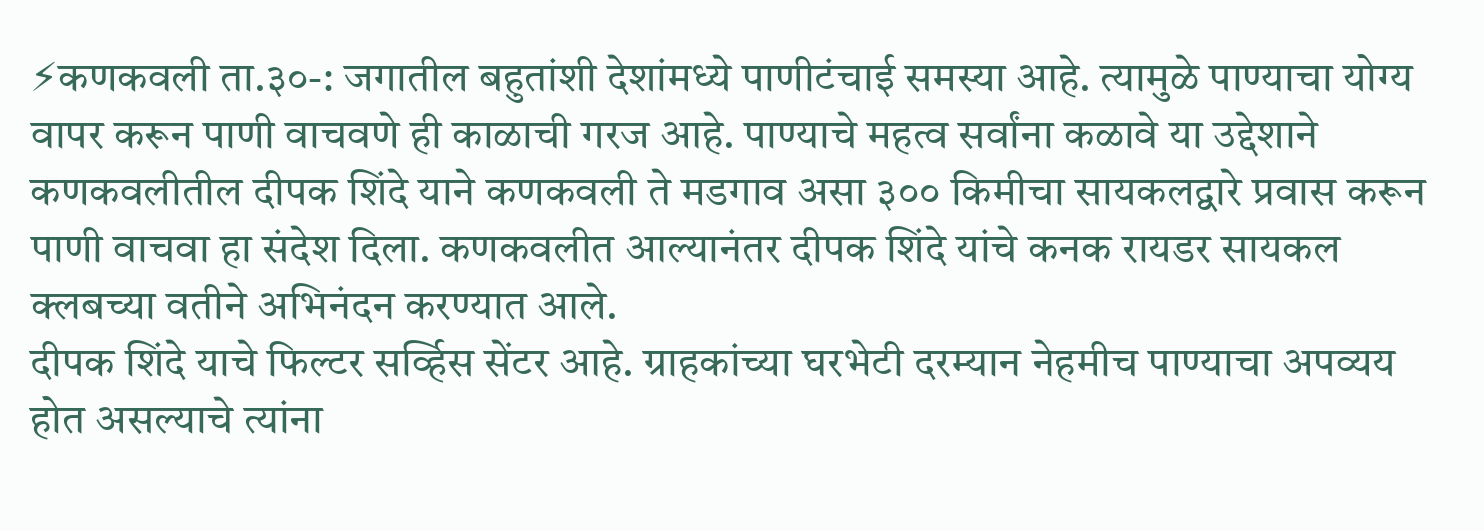⚡कणकवली ता.३०-: जगातील बहुतांशी देशांमध्ये पाणीटंचाई समस्या आहे. त्यामुळे पाण्याचा योग्य वापर करून पाणी वाचवणे ही काळाची गरज आहे. पाण्याचे महत्व सर्वांना कळावे या उद्देशाने कणकवलीतील दीपक शिंदे याने कणकवली ते मडगाव असा ३०० किमीचा सायकलद्वारे प्रवास करून पाणी वाचवा हा संदेश दिला. कणकवलीत आल्यानंतर दीपक शिंदे यांचे कनक रायडर सायकल क्लबच्या वतीने अभिनंदन करण्यात आले.
दीपक शिंदे याचे फिल्टर सर्व्हिस सेंटर आहे. ग्राहकांच्या घरभेटी दरम्यान नेहमीच पाण्याचा अपव्यय होत असल्याचे त्यांना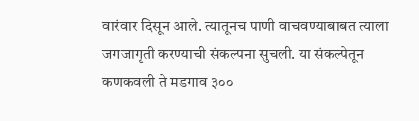वारंवार दिसून आले. त्यातूनच पाणी वाचवण्याबाबत त्याला जगजागृती करण्याची संकल्पना सुचली. या संकल्पेतून कणकवली ते मडगाव ३००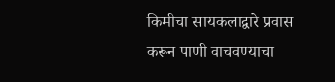किमीचा सायकलाद्वारे प्रवास करून पाणी वाचवण्याचा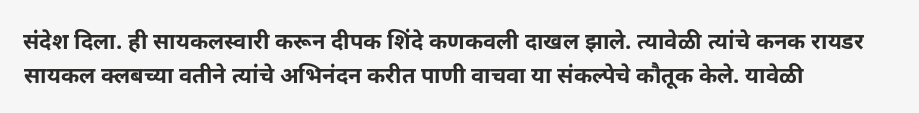संदेश दिला. ही सायकलस्वारी करून दीपक शिंदे कणकवली दाखल झाले. त्यावेळी त्यांचे कनक रायडर सायकल क्लबच्या वतीने त्यांचे अभिनंदन करीत पाणी वाचवा या संकल्पेचे कौतूक केले. यावेळी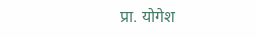प्रा. योगेश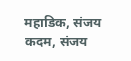महाडिक, संजय कदम, संजय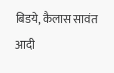बिडये, कैलास सावंत आदी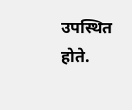उपस्थित होते.